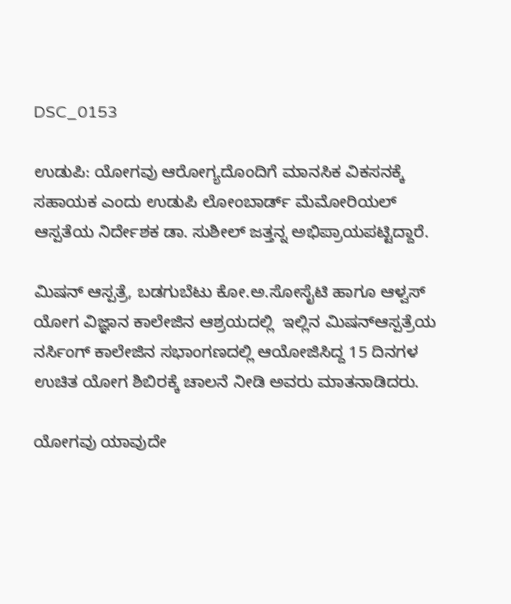DSC_0153

ಉಡುಪಿ: ಯೋಗವು ಆರೋಗ್ಯದೊಂದಿಗೆ ಮಾನಸಿಕ ವಿಕಸನಕ್ಕೆ ಸಹಾಯಕ ಎಂದು ಉಡುಪಿ ಲೋಂಬಾರ್ಡ್ ಮೆಮೋರಿಯಲ್‍ ಆಸ್ಪತೆಯ ನಿರ್ದೇಶಕ ಡಾ. ಸುಶೀಲ್ ಜತ್ತನ್ನ ಅಭಿಪ್ರಾಯಪಟ್ಟಿದ್ದಾರೆ.

ಮಿಷನ್‍ ಆಸ್ಪತ್ರೆ, ಬಡಗುಬೆಟು ಕೋ.ಅ.ಸೋಸೈಟಿ ಹಾಗೂ ಆಳ್ವಸ್ ಯೋಗ ವಿಜ್ಞಾನ ಕಾಲೇಜಿನ ಆಶ್ರಯದಲ್ಲಿ  ಇಲ್ಲಿನ ಮಿಷನ್‍ಆಸ್ಪತ್ರೆಯ ನರ್ಸಿಂಗ್ ಕಾಲೇಜಿನ ಸಭಾಂಗಣದಲ್ಲಿ ಆಯೋಜಿಸಿದ್ದ 15 ದಿನಗಳ ಉಚಿತ ಯೋಗ ಶಿಬಿರಕ್ಕೆ ಚಾಲನೆ ನೀಡಿ ಅವರು ಮಾತನಾಡಿದರು.

ಯೋಗವು ಯಾವುದೇ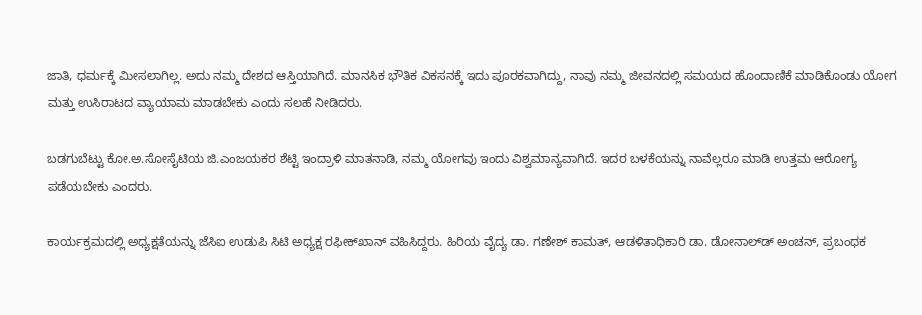ಜಾತಿ, ಧರ್ಮಕ್ಕೆ ಮೀಸಲಾಗಿಲ್ಲ. ಅದು ನಮ್ಮ ದೇಶದ ಆಸ್ತಿಯಾಗಿದೆ. ಮಾನಸಿಕ ಭೌತಿಕ ವಿಕಸನಕ್ಕೆ ಇದು ಪೂರಕವಾಗಿದ್ದು, ನಾವು ನಮ್ಮ ಜೀವನದಲ್ಲಿ ಸಮಯದ ಹೊಂದಾಣಿಕೆ ಮಾಡಿಕೊಂಡು ಯೋಗ ಮತ್ತು ಉಸಿರಾಟದ ವ್ಯಾಯಾಮ ಮಾಡಬೇಕು ಎಂದು ಸಲಹೆ ನೀಡಿದರು.

ಬಡಗುಬೆಟ್ಟು ಕೋ.ಅ.ಸೋಸೈಟಿಯ ಜಿ.ಎಂಜಯಕರ ಶೆಟ್ಟಿ ಇಂದ್ರಾಳಿ ಮಾತನಾಡಿ, ನಮ್ಮ ಯೋಗವು ಇಂದು ವಿಶ್ವಮಾನ್ಯವಾಗಿದೆ. ಇದರ ಬಳಕೆಯನ್ನು ನಾವೆಲ್ಲರೂ ಮಾಡಿ ಉತ್ತಮ ಆರೋಗ್ಯ ಪಡೆಯಬೇಕು ಎಂದರು.

ಕಾರ್ಯಕ್ರಮದಲ್ಲಿ ಅಧ್ಯಕ್ಷತೆಯನ್ನು ಜೆಸಿಐ ಉಡುಪಿ ಸಿಟಿ ಅಧ್ಯಕ್ಷ ರಫೀಕ್‍ಖಾನ್ ವಹಿಸಿದ್ದರು. ಹಿರಿಯ ವೈದ್ಯ ಡಾ. ಗಣೇಶ್ ಕಾಮತ್, ಆಡಳಿತಾಧಿಕಾರಿ ಡಾ. ಡೋನಾಲ್ಡ್‍ ಅಂಚನ್, ಪ್ರಬಂಧಕ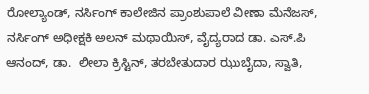ರೋಲ್ಯಾಂಡ್, ನರ್ಸಿಂಗ್ ಕಾಲೇಜಿನ ಪ್ರಾಂಶುಪಾಲೆ ವೀಣಾ ಮೆನೆಜಸ್, ನರ್ಸಿಂಗ್ ಅಧೀಕ್ಷಕಿ ಅಲನ್ ಮಥಾಯಿಸ್, ವೈದ್ಯರಾದ ಡಾ. ಎಸ್.ಪಿ ಆನಂದ್, ಡಾ.  ಲೀಲಾ ಕ್ರಿಸ್ಟಿನ್, ತರಬೇತುದಾರ ಝುಬೈದಾ, ಸ್ವಾತಿ,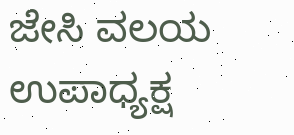ಜೇಸಿ ವಲಯ ಉಪಾಧ್ಯಕ್ಷ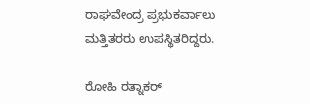ರಾಘವೇಂದ್ರ ಪ್ರಭುಕರ್ವಾಲು ಮತ್ತಿತರರು ಉಪಸ್ಥಿತರಿದ್ದರು.

ರೋಹಿ ರತ್ನಾಕರ್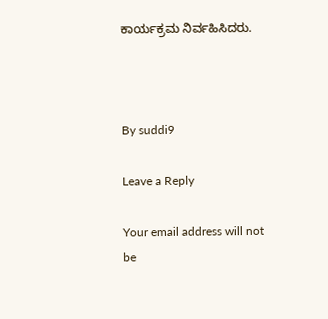ಕಾರ್ಯಕ್ರಮ ನಿರ್ವಹಿಸಿದರು.



By suddi9

Leave a Reply

Your email address will not be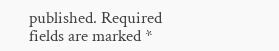published. Required fields are marked *